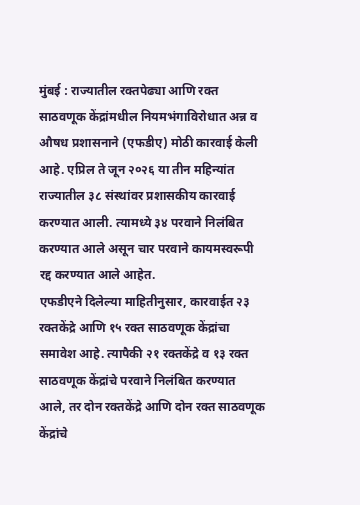मुंबई : राज्यातील रक्तपेढ्या आणि रक्त साठवणूक केंद्रांमधील नियमभंगाविरोधात अन्न व औषध प्रशासनाने (एफडीए) मोठी कारवाई केली आहे. एप्रिल ते जून २०२६ या तीन महिन्यांत राज्यातील ३८ संस्थांवर प्रशासकीय कारवाई करण्यात आली. त्यामध्ये ३४ परवाने निलंबित करण्यात आले असून चार परवाने कायमस्वरूपी रद्द करण्यात आले आहेत.
एफडीएने दिलेल्या माहितीनुसार, कारवाईत २३ रक्तकेंद्रे आणि १५ रक्त साठवणूक केंद्रांचा समावेश आहे. त्यापैकी २१ रक्तकेंद्रे व १३ रक्त साठवणूक केंद्रांचे परवाने निलंबित करण्यात आले, तर दोन रक्तकेंद्रे आणि दोन रक्त साठवणूक केंद्रांचे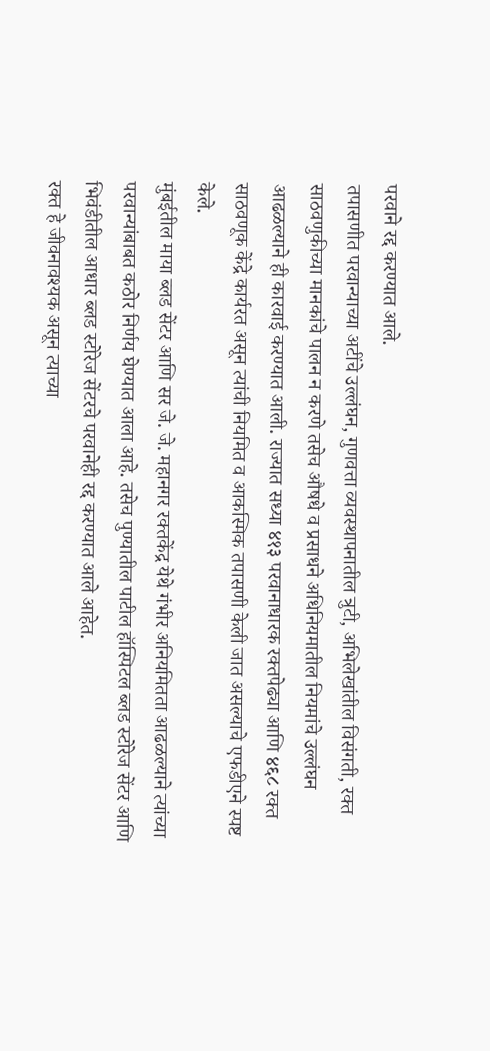परवाने रद्द करण्यात आले.
तपासणीत परवान्याच्या अटींचे उल्लंघन, गुणवत्ता व्यवस्थापनातील त्रुटी, अभिलेखांतील विसंगती, रक्त साठवणुकीच्या मानकांचे पालन न करणे तसेच औषधे व प्रसाधने अधिनियमातील नियमांचे उल्लंघन आढळल्याने ही कारवाई करण्यात आली. राज्यात सध्या ४१३ परवानाधारक रक्तपेढ्या आणि ४६८ रक्त साठवणूक केंद्रे कार्यरत असून त्यांची नियमित व आकस्मिक तपासणी केली जात असल्याचे एफडीएने स्पष्ट केले.
मुंबईतील माया ब्लड सेंटर आणि सर जे. जे. महानगर रक्तकेंद्र येथे गंभीर अनियमितता आढळल्याने त्यांच्या परवान्यांबाबत कठोर निर्णय घेण्यात आला आहे. तसेच पुण्यातील पाटील हॉस्पिटल ब्लड स्टोरेज सेंटर आणि भिवंडीतील आधार ब्लड स्टोरेज सेंटरचे परवानेही रद्द करण्यात आले आहेत.
रक्त हे जीवनावश्यक असून त्याच्या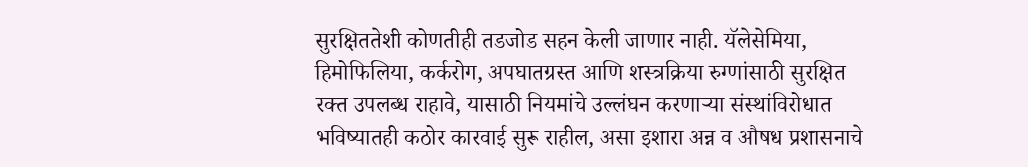सुरक्षिततेशी कोणतीही तडजोड सहन केली जाणार नाही. यॅलेसेमिया, हिमोफिलिया, कर्करोग, अपघातग्रस्त आणि शस्त्रक्रिया रुग्णांसाठी सुरक्षित रक्त उपलब्ध राहावे, यासाठी नियमांचे उल्लंघन करणाऱ्या संस्थांविरोधात भविष्यातही कठोर कारवाई सुरू राहील, असा इशारा अन्न व औषध प्रशासनाचे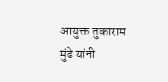आयुक्त तुकाराम मुंढे यांनी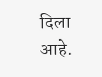दिला आहे.